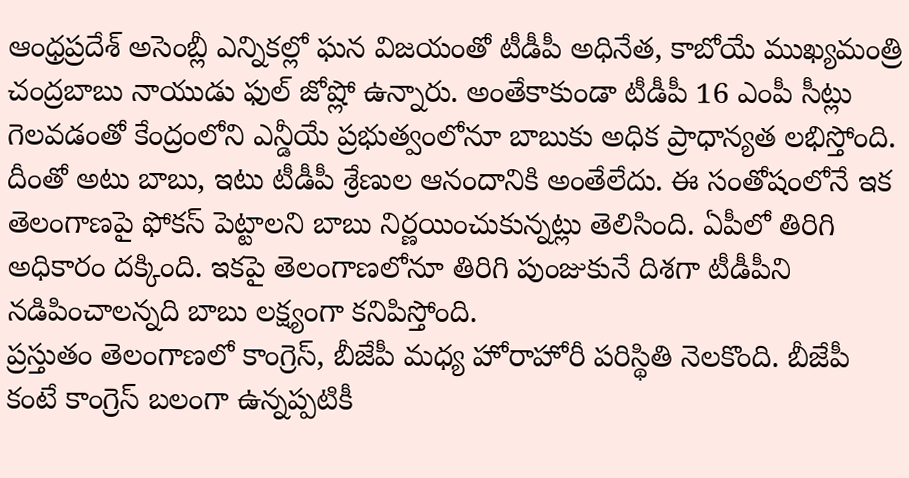ఆంధ్రప్రదేశ్ అసెంబ్లీ ఎన్నికల్లో ఘన విజయంతో టీడీపీ అధినేత, కాబోయే ముఖ్యమంత్రి చంద్రబాబు నాయుడు ఫుల్ జోష్లో ఉన్నారు. అంతేకాకుండా టీడీపీ 16 ఎంపీ సీట్లు గెలవడంతో కేంద్రంలోని ఎన్డీయే ప్రభుత్వంలోనూ బాబుకు అధిక ప్రాధాన్యత లభిస్తోంది. దీంతో అటు బాబు, ఇటు టీడీపీ శ్రేణుల ఆనందానికి అంతేలేదు. ఈ సంతోషంలోనే ఇక తెలంగాణపై ఫోకస్ పెట్టాలని బాబు నిర్ణయించుకున్నట్లు తెలిసింది. ఏపీలో తిరిగి అధికారం దక్కింది. ఇకపై తెలంగాణలోనూ తిరిగి పుంజుకునే దిశగా టీడీపీని నడిపించాలన్నది బాబు లక్ష్యంగా కనిపిస్తోంది.
ప్రస్తుతం తెలంగాణలో కాంగ్రెస్, బీజేపీ మధ్య హోరాహోరీ పరిస్థితి నెలకొంది. బీజేపీ కంటే కాంగ్రెస్ బలంగా ఉన్నప్పటికీ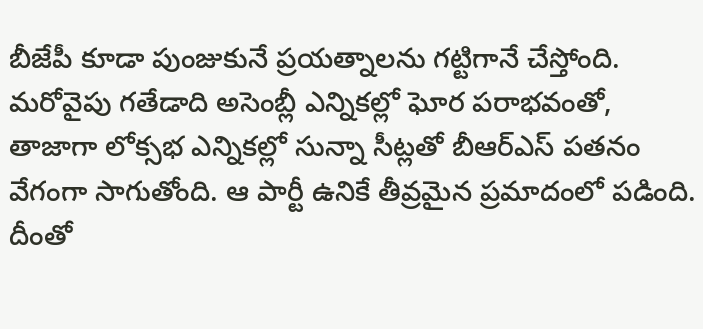బీజేపీ కూడా పుంజుకునే ప్రయత్నాలను గట్టిగానే చేస్తోంది. మరోవైపు గతేడాది అసెంబ్లీ ఎన్నికల్లో ఘోర పరాభవంతో, తాజాగా లోక్సభ ఎన్నికల్లో సున్నా సీట్లతో బీఆర్ఎస్ పతనం వేగంగా సాగుతోంది. ఆ పార్టీ ఉనికే తీవ్రమైన ప్రమాదంలో పడింది. దీంతో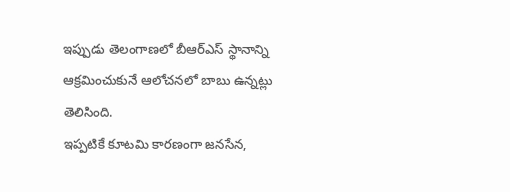ఇప్పుడు తెలంగాణలో బీఆర్ఎస్ స్థానాన్ని ఆక్రమించుకునే ఆలోచనలో బాబు ఉన్నట్లు తెలిసింది.
ఇప్పటికే కూటమి కారణంగా జనసేన,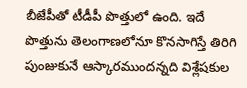బీజేపీతో టీడీపీ పొత్తులో ఉంది. ఇదే పొత్తును తెలంగాణలోనూ కొనసాగిస్తే తిరిగి పుంజుకునే ఆస్కారముందన్నది విశ్లేషకుల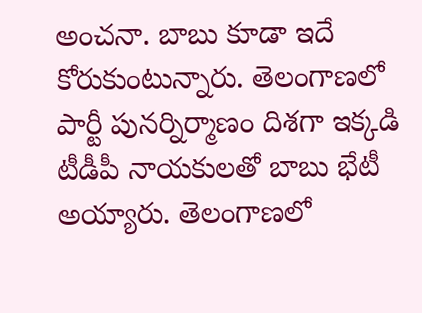అంచనా. బాబు కూడా ఇదే కోరుకుంటున్నారు. తెలంగాణలో పార్టీ పునర్నిర్మాణం దిశగా ఇక్కడి టీడీపీ నాయకులతో బాబు భేటీ అయ్యారు. తెలంగాణలో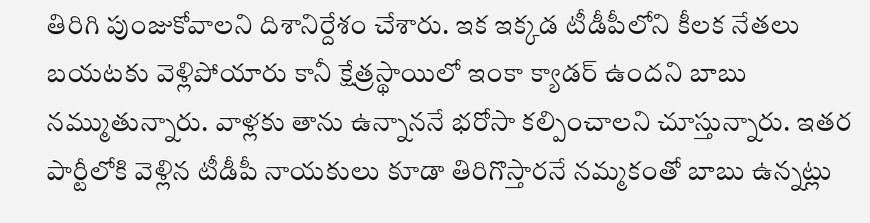తిరిగి పుంజుకోవాలని దిశానిర్దేశం చేశారు. ఇక ఇక్కడ టీడీపీలోని కీలక నేతలు బయటకు వెళ్లిపోయారు కానీ క్షేత్రస్థాయిలో ఇంకా క్యాడర్ ఉందని బాబు నమ్ముతున్నారు. వాళ్లకు తాను ఉన్నాననే భరోసా కల్పించాలని చూస్తున్నారు. ఇతర పార్టీలోకి వెళ్లిన టీడీపీ నాయకులు కూడా తిరిగొస్తారనే నమ్మకంతో బాబు ఉన్నట్లు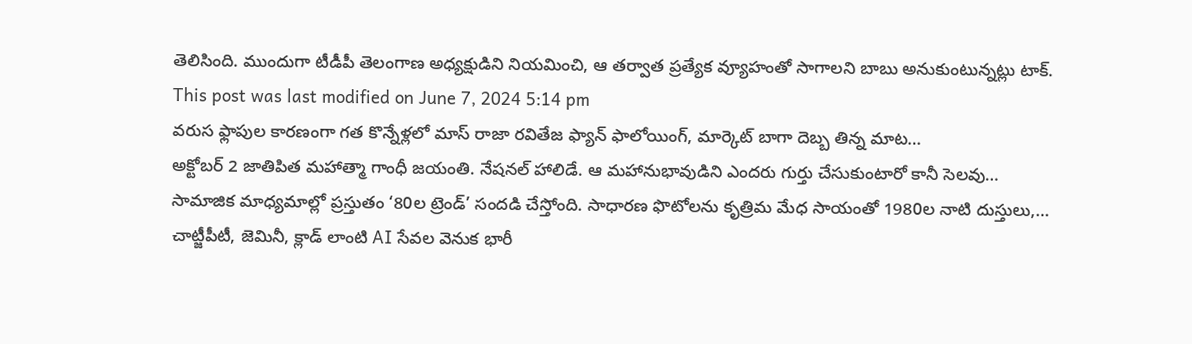తెలిసింది. ముందుగా టీడీపీ తెలంగాణ అధ్యక్షుడిని నియమించి, ఆ తర్వాత ప్రత్యేక వ్యూహంతో సాగాలని బాబు అనుకుంటున్నట్లు టాక్.
This post was last modified on June 7, 2024 5:14 pm
వరుస ఫ్లాపుల కారణంగా గత కొన్నేళ్లలో మాస్ రాజా రవితేజ ఫ్యాన్ ఫాలోయింగ్, మార్కెట్ బాగా దెబ్బ తిన్న మాట…
అక్టోబర్ 2 జాతిపిత మహాత్మా గాంధీ జయంతి. నేషనల్ హాలిడే. ఆ మహానుభావుడిని ఎందరు గుర్తు చేసుకుంటారో కానీ సెలవు…
సామాజిక మాధ్యమాల్లో ప్రస్తుతం ‘80ల ట్రెండ్’ సందడి చేస్తోంది. సాధారణ ఫొటోలను కృత్రిమ మేధ సాయంతో 1980ల నాటి దుస్తులు,…
చాట్జీపీటీ, జెమినీ, క్లాడ్ లాంటి AI సేవల వెనుక భారీ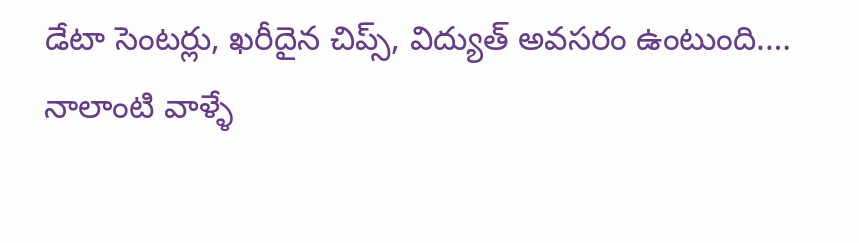డేటా సెంటర్లు, ఖరీదైన చిప్స్, విద్యుత్ అవసరం ఉంటుంది.…
నాలాంటి వాళ్ళే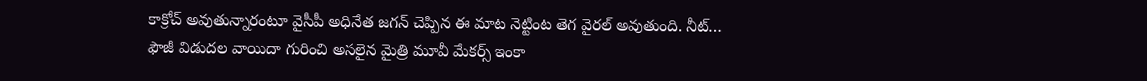కాక్రోచ్ అవుతున్నారంటూ వైసీపీ అధినేత జగన్ చెప్పిన ఈ మాట నెట్టింట తెగ వైరల్ అవుతుంది. నీట్…
ఫౌజీ విడుదల వాయిదా గురించి అసలైన మైత్రి మూవీ మేకర్స్ ఇంకా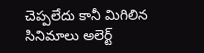చెప్పలేదు కానీ మిగిలిన సినిమాలు అలెర్ట్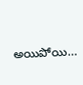అయిపోయి…